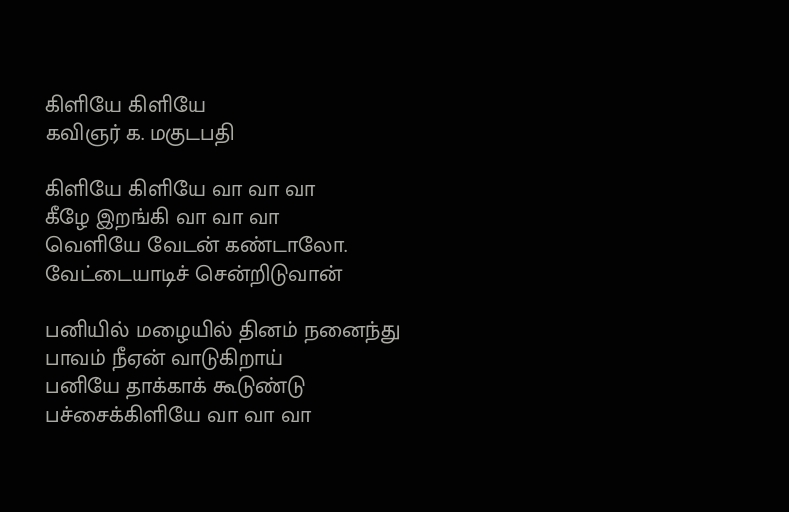கிளியே கிளியே
கவிஞர் க. மகுடபதி

கிளியே கிளியே வா வா வா
கீழே இறங்கி வா வா வா
வெளியே வேடன் கண்டாலோ.
வேட்டையாடிச் சென்றிடுவான்

பனியில் மழையில் தினம் நனைந்து
பாவம் நீஏன் வாடுகிறாய்
பனியே தாக்காக் கூடுண்டு
பச்சைக்கிளியே வா வா வா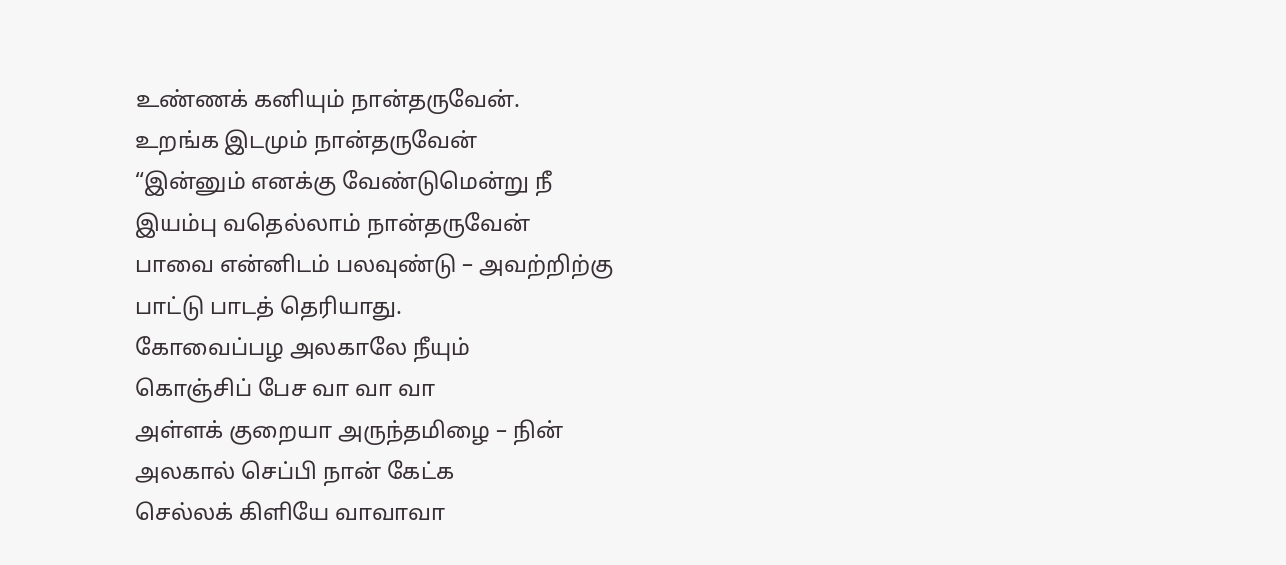உண்ணக் கனியும் நான்தருவேன்.
உறங்க இடமும் நான்தருவேன்
“இன்னும் எனக்கு வேண்டுமென்று நீ
இயம்பு வதெல்லாம் நான்தருவேன்
பாவை என்னிடம் பலவுண்டு – அவற்றிற்கு
பாட்டு பாடத் தெரியாது.
கோவைப்பழ அலகாலே நீயும்
கொஞ்சிப் பேச வா வா வா
அள்ளக் குறையா அருந்தமிழை – நின்
அலகால் செப்பி நான் கேட்க
செல்லக் கிளியே வாவாவா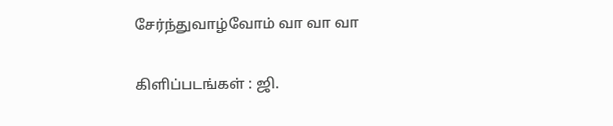சேர்ந்துவாழ்வோம் வா வா வா

கிளிப்படங்கள் : ஜி.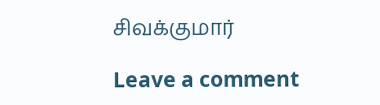சிவக்குமார்

Leave a comment